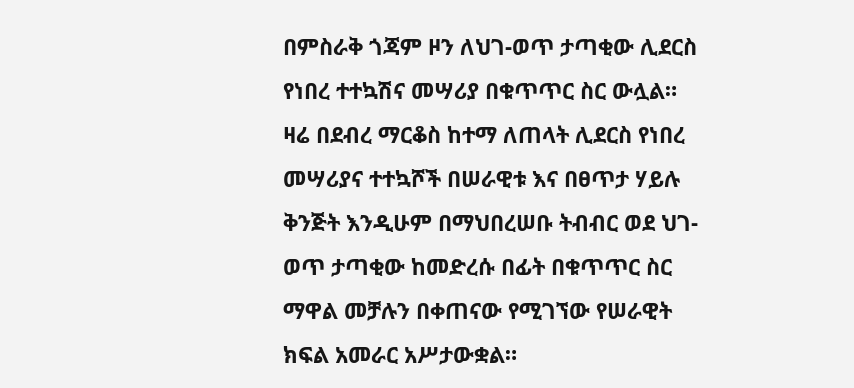በምስራቅ ጎጃም ዞን ለህገ-ወጥ ታጣቂው ሊደርስ የነበረ ተተኳሽና መሣሪያ በቁጥጥር ስር ውሏል።
ዛሬ በደብረ ማርቆስ ከተማ ለጠላት ሊደርስ የነበረ መሣሪያና ተተኳሾች በሠራዊቱ እና በፀጥታ ሃይሉ ቅንጅት እንዲሁም በማህበረሠቡ ትብብር ወደ ህገ-ወጥ ታጣቂው ከመድረሱ በፊት በቁጥጥር ስር ማዋል መቻሉን በቀጠናው የሚገኘው የሠራዊት ክፍል አመራር አሥታውቋል።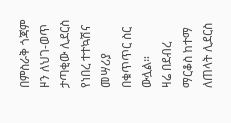በምስራቅ ጎጃም ዞን ለህገ-ወጥ ታጣቂው ሊደርስ የነበረ ተተኳሽና መሣሪያ በቁጥጥር ስር ውሏል።
ዛሬ በደብረ ማርቆስ ከተማ ለጠላት ሊደርስ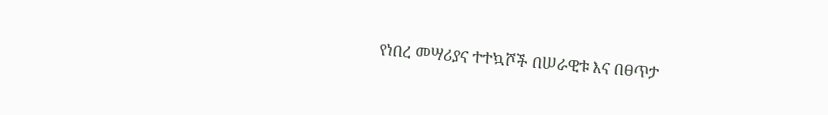የነበረ መሣሪያና ተተኳሾች በሠራዊቱ እና በፀጥታ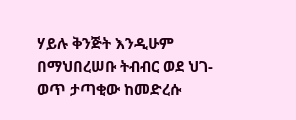ሃይሉ ቅንጅት እንዲሁም በማህበረሠቡ ትብብር ወደ ህገ-ወጥ ታጣቂው ከመድረሱ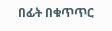በፊት በቁጥጥር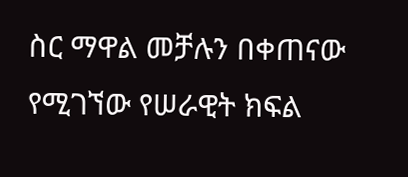ስር ማዋል መቻሉን በቀጠናው የሚገኘው የሠራዊት ክፍል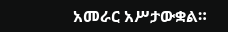አመራር አሥታውቋል።